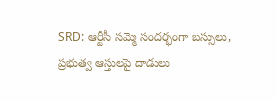SRD: ఆర్టీసీ సమ్మె సందర్భంగా బస్సులు, ప్రభుత్వ ఆస్తులపై దాడులు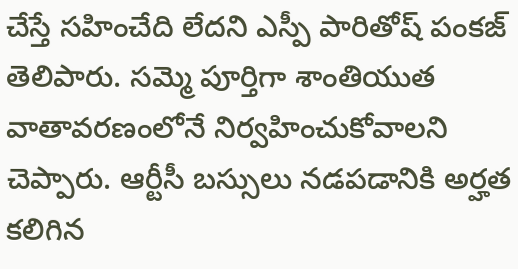చేస్తే సహించేది లేదని ఎస్పీ పారితోష్ పంకజ్ తెలిపారు. సమ్మె పూర్తిగా శాంతియుత వాతావరణంలోనే నిర్వహించుకోవాలని చెప్పారు. ఆర్టీసీ బస్సులు నడపడానికి అర్హత కలిగిన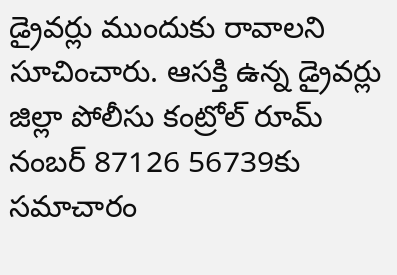డ్రైవర్లు ముందుకు రావాలని సూచించారు. ఆసక్తి ఉన్న డ్రైవర్లు జిల్లా పోలీసు కంట్రోల్ రూమ్ నంబర్ 87126 56739కు సమాచారం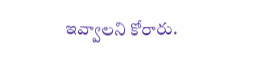ఇవ్వాలని కోరారు.